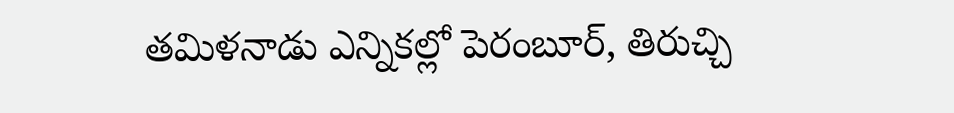తమిళనాడు ఎన్నికల్లో పెరంబూర్, తిరుచ్చి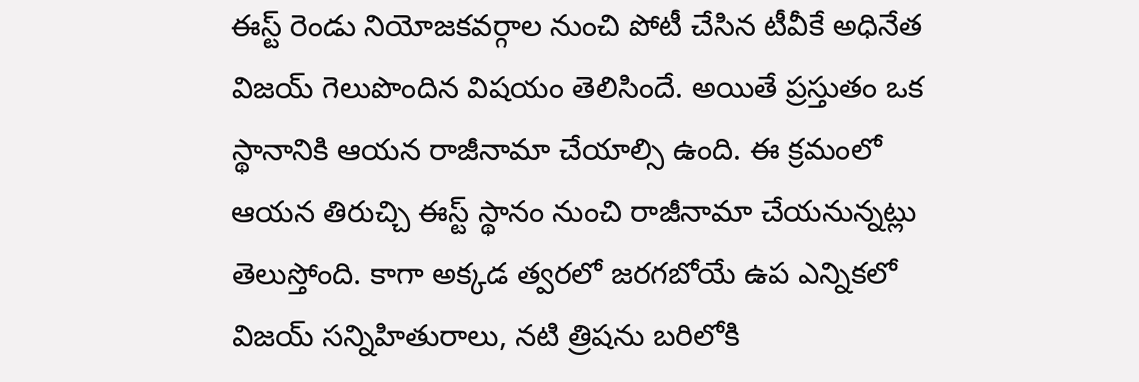ఈస్ట్ రెండు నియోజకవర్గాల నుంచి పోటీ చేసిన టీవీకే అధినేత విజయ్ గెలుపొందిన విషయం తెలిసిందే. అయితే ప్రస్తుతం ఒక స్థానానికి ఆయన రాజీనామా చేయాల్సి ఉంది. ఈ క్రమంలో ఆయన తిరుచ్చి ఈస్ట్ స్థానం నుంచి రాజీనామా చేయనున్నట్లు తెలుస్తోంది. కాగా అక్కడ త్వరలో జరగబోయే ఉప ఎన్నికలో విజయ్ సన్నిహితురాలు, నటి త్రిషను బరిలోకి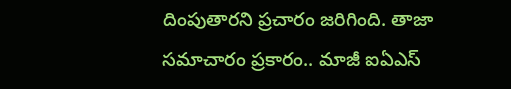దింపుతారని ప్రచారం జరిగింది. తాజా సమాచారం ప్రకారం.. మాజీ ఐఏఎస్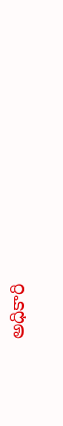అధికారి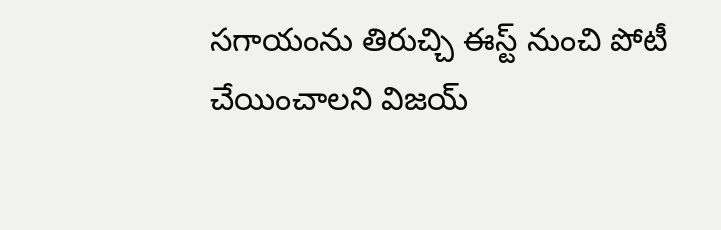సగాయంను తిరుచ్చి ఈస్ట్ నుంచి పోటీ చేయించాలని విజయ్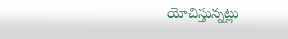యోచిస్తున్నట్లు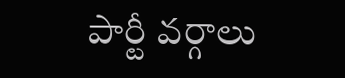పార్టీ వర్గాలు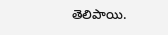తెలిపాయి.